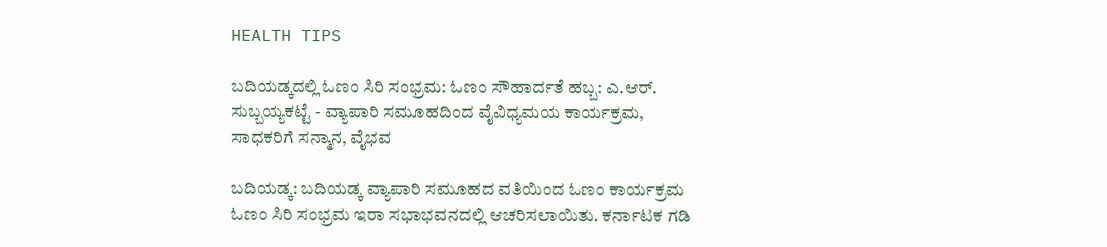HEALTH TIPS

ಬದಿಯಡ್ಕದಲ್ಲಿ ಓಣಂ ಸಿರಿ ಸಂಭ್ರಮ: ಓಣಂ ಸೌಹಾರ್ದತೆ ಹಬ್ಬ: ಎ.ಆರ್. ಸುಬ್ಬಯ್ಯಕಟ್ಟೆ - ವ್ಯಾಪಾರಿ ಸಮೂಹದಿಂದ ವೈವಿಧ್ಯಮಯ ಕಾರ್ಯಕ್ರಮ, ಸಾಧಕರಿಗೆ ಸನ್ಮಾನ, ವೈಭವ

ಬದಿಯಡ್ಕ: ಬದಿಯಡ್ಕ ವ್ಯಾಪಾರಿ ಸಮೂಹದ ವತಿಯಿಂದ ಓಣಂ ಕಾರ್ಯಕ್ರಮ ಓಣಂ ಸಿರಿ ಸಂಭ್ರಮ ಇರಾ ಸಭಾಭವನದಲ್ಲಿ ಆಚರಿಸಲಾಯಿತು. ಕರ್ನಾಟಕ ಗಡಿ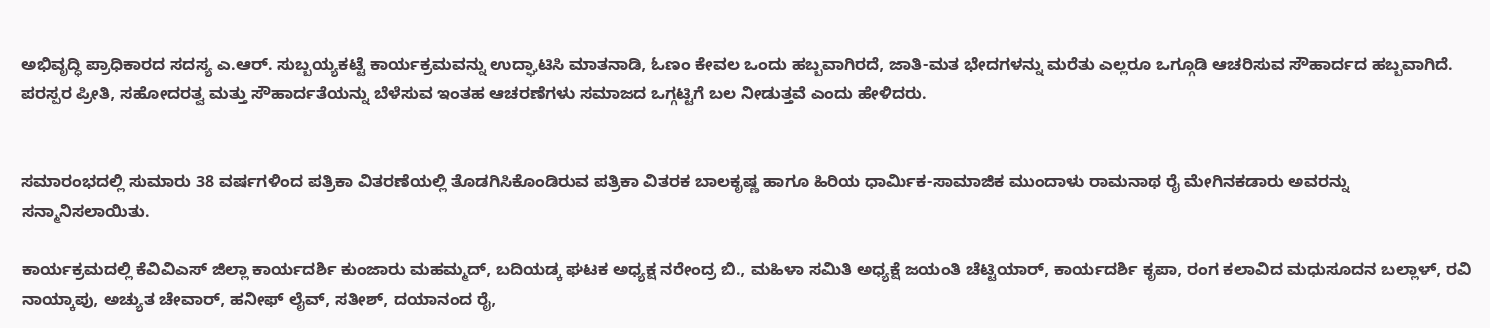ಅಭಿವೃದ್ಧಿ ಪ್ರಾಧಿಕಾರದ ಸದಸ್ಯ ಎ.ಆರ್. ಸುಬ್ಬಯ್ಯಕಟ್ಟೆ ಕಾರ್ಯಕ್ರಮವನ್ನು ಉದ್ಘಾಟಿಸಿ ಮಾತನಾಡಿ, ಓಣಂ ಕೇವಲ ಒಂದು ಹಬ್ಬವಾಗಿರದೆ, ಜಾತಿ-ಮತ ಭೇದಗಳನ್ನು ಮರೆತು ಎಲ್ಲರೂ ಒಗ್ಗೂಡಿ ಆಚರಿಸುವ ಸೌಹಾರ್ದದ ಹಬ್ಬವಾಗಿದೆ. ಪರಸ್ಪರ ಪ್ರೀತಿ, ಸಹೋದರತ್ವ ಮತ್ತು ಸೌಹಾರ್ದತೆಯನ್ನು ಬೆಳೆಸುವ ಇಂತಹ ಆಚರಣೆಗಳು ಸಮಾಜದ ಒಗ್ಗಟ್ಟಿಗೆ ಬಲ ನೀಡುತ್ತವೆ ಎಂದು ಹೇಳಿದರು.


ಸಮಾರಂಭದಲ್ಲಿ ಸುಮಾರು 38 ವರ್ಷಗಳಿಂದ ಪತ್ರಿಕಾ ವಿತರಣೆಯಲ್ಲಿ ತೊಡಗಿಸಿಕೊಂಡಿರುವ ಪತ್ರಿಕಾ ವಿತರಕ ಬಾಲಕೃಷ್ಣ ಹಾಗೂ ಹಿರಿಯ ಧಾರ್ಮಿಕ-ಸಾಮಾಜಿಕ ಮುಂದಾಳು ರಾಮನಾಥ ರೈ ಮೇಗಿನಕಡಾರು ಅವರನ್ನು ಸನ್ಮಾನಿಸಲಾಯಿತು.

ಕಾರ್ಯಕ್ರಮದಲ್ಲಿ ಕೆವಿವಿಎಸ್ ಜಿಲ್ಲಾ ಕಾರ್ಯದರ್ಶಿ ಕುಂಜಾರು ಮಹಮ್ಮದ್, ಬದಿಯಡ್ಕ ಘಟಕ ಅಧ್ಯಕ್ಷ ನರೇಂದ್ರ ಬಿ., ಮಹಿಳಾ ಸಮಿತಿ ಅಧ್ಯಕ್ಷೆ ಜಯಂತಿ ಚೆಟ್ಟಿಯಾರ್, ಕಾರ್ಯದರ್ಶಿ ಕೃಪಾ, ರಂಗ ಕಲಾವಿದ ಮಧುಸೂದನ ಬಲ್ಲಾಳ್, ರವಿ ನಾಯ್ಕಾಪು, ಅಚ್ಯುತ ಚೇವಾರ್, ಹನೀಫ್ ಲೈವ್, ಸತೀಶ್, ದಯಾನಂದ ರೈ,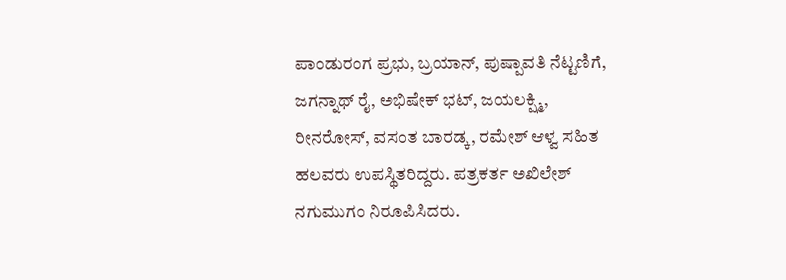ಪಾಂಡುರಂಗ ಪ್ರಭು, ಬ್ರಯಾನ್, ಪುಷ್ಪಾವತಿ ನೆಟ್ಟಣಿಗೆ, ಜಗನ್ನಾಥ್ ರೈ, ಅಭಿಷೇಕ್ ಭಟ್, ಜಯಲಕ್ಷ್ಮಿ, ರೀನರೋಸ್, ವಸಂತ ಬಾರಡ್ಕ, ರಮೇಶ್ ಆಳ್ವ ಸಹಿತ ಹಲವರು ಉಪಸ್ಥಿತರಿದ್ದರು. ಪತ್ರಕರ್ತ ಅಖಿಲೇಶ್ ನಗುಮುಗಂ ನಿರೂಪಿಸಿದರು.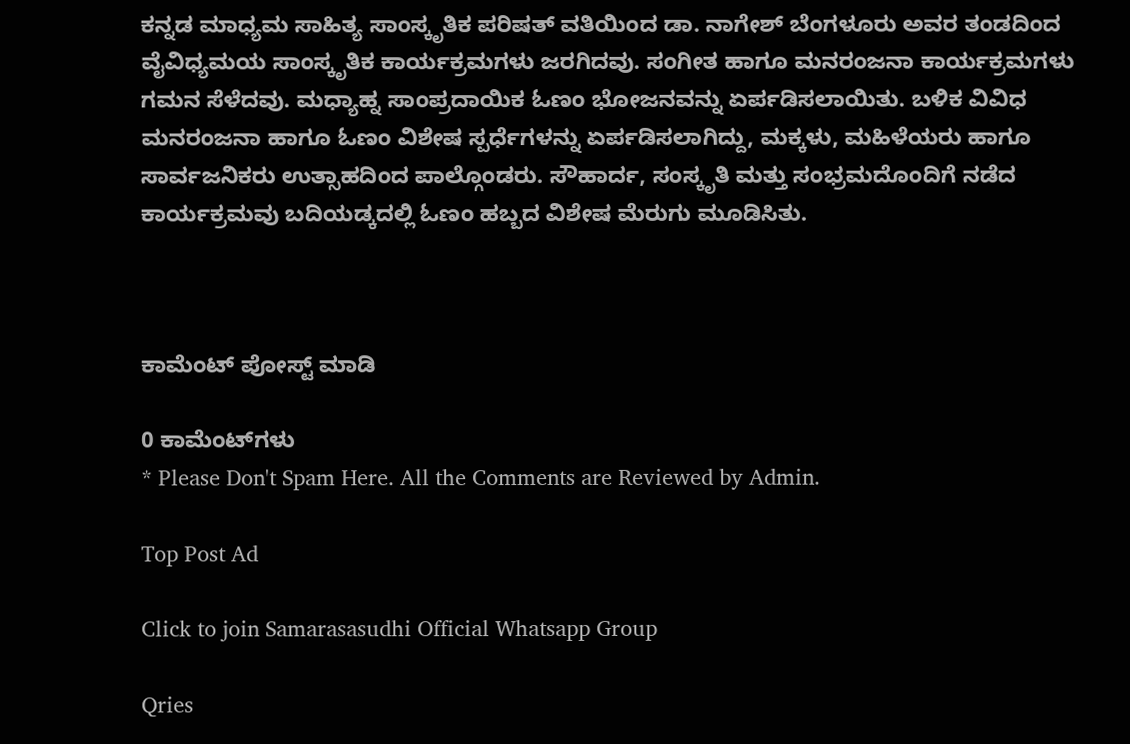ಕನ್ನಡ ಮಾಧ್ಯಮ ಸಾಹಿತ್ಯ ಸಾಂಸ್ಕೃತಿಕ ಪರಿಷತ್ ವತಿಯಿಂದ ಡಾ. ನಾಗೇಶ್ ಬೆಂಗಳೂರು ಅವರ ತಂಡದಿಂದ ವೈವಿಧ್ಯಮಯ ಸಾಂಸ್ಕೃತಿಕ ಕಾರ್ಯಕ್ರಮಗಳು ಜರಗಿದವು. ಸಂಗೀತ ಹಾಗೂ ಮನರಂಜನಾ ಕಾರ್ಯಕ್ರಮಗಳು ಗಮನ ಸೆಳೆದವು. ಮಧ್ಯಾಹ್ನ ಸಾಂಪ್ರದಾಯಿಕ ಓಣಂ ಭೋಜನವನ್ನು ಏರ್ಪಡಿಸಲಾಯಿತು. ಬಳಿಕ ವಿವಿಧ ಮನರಂಜನಾ ಹಾಗೂ ಓಣಂ ವಿಶೇಷ ಸ್ಪರ್ಧೆಗಳನ್ನು ಏರ್ಪಡಿಸಲಾಗಿದ್ದು, ಮಕ್ಕಳು, ಮಹಿಳೆಯರು ಹಾಗೂ ಸಾರ್ವಜನಿಕರು ಉತ್ಸಾಹದಿಂದ ಪಾಲ್ಗೊಂಡರು. ಸೌಹಾರ್ದ, ಸಂಸ್ಕೃತಿ ಮತ್ತು ಸಂಭ್ರಮದೊಂದಿಗೆ ನಡೆದ ಕಾರ್ಯಕ್ರಮವು ಬದಿಯಡ್ಕದಲ್ಲಿ ಓಣಂ ಹಬ್ಬದ ವಿಶೇಷ ಮೆರುಗು ಮೂಡಿಸಿತು.



ಕಾಮೆಂಟ್‌‌ ಪೋಸ್ಟ್‌ ಮಾಡಿ

0 ಕಾಮೆಂಟ್‌ಗಳು
* Please Don't Spam Here. All the Comments are Reviewed by Admin.

Top Post Ad

Click to join Samarasasudhi Official Whatsapp Group

Qries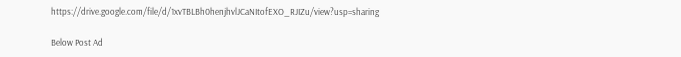https://drive.google.com/file/d/1xvTBLBh0henjhvlJCaNItofEXO_RJIZu/view?usp=sharing

Below Post Ad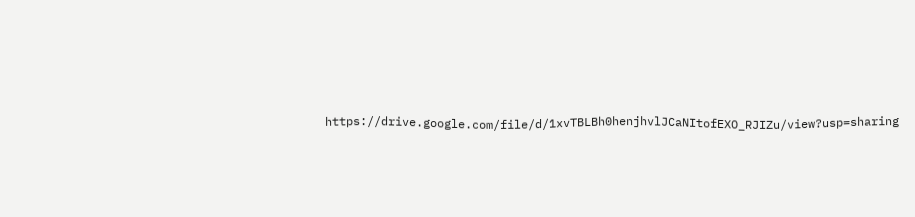https://drive.google.com/file/d/1xvTBLBh0henjhvlJCaNItofEXO_RJIZu/view?usp=sharing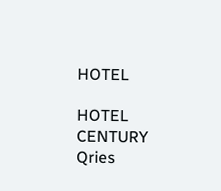HOTEL

HOTEL
CENTURY
Qries